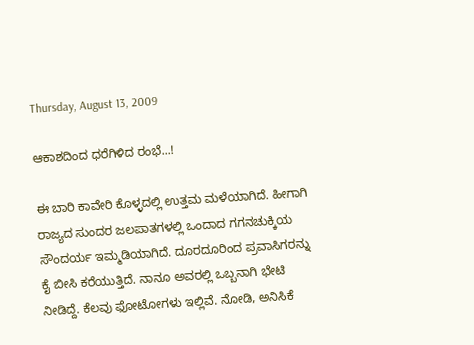Thursday, August 13, 2009

ಆಕಾಶದಿಂದ ಧರೆಗಿಳಿದ ರಂಭೆ...!

ಈ ಬಾರಿ ಕಾವೇರಿ ಕೊಳ್ಳದಲ್ಲಿ ಉತ್ತಮ ಮಳೆಯಾಗಿದೆ. ಹೀಗಾಗಿ ರಾಜ್ಯದ ಸುಂದರ ಜಲಪಾತಗಳಲ್ಲಿ ಒಂದಾದ ಗಗನಚುಕ್ಕಿಯ ಸೌಂದರ್ಯ ಇಮ್ಮಡಿಯಾಗಿದೆ. ದೂರದೂರಿಂದ ಪ್ರವಾಸಿಗರನ್ನು ಕೈ ಬೀಸಿ ಕರೆಯುತ್ತಿದೆ. ನಾನೂ ಅವರಲ್ಲಿ ಒಬ್ಬನಾಗಿ ಭೇಟಿ ನೀಡಿದ್ದೆ. ಕೆಲವು ಫೋಟೋಗಳು ಇಲ್ಲಿವೆ. ನೋಡಿ, ಅನಿಸಿಕೆ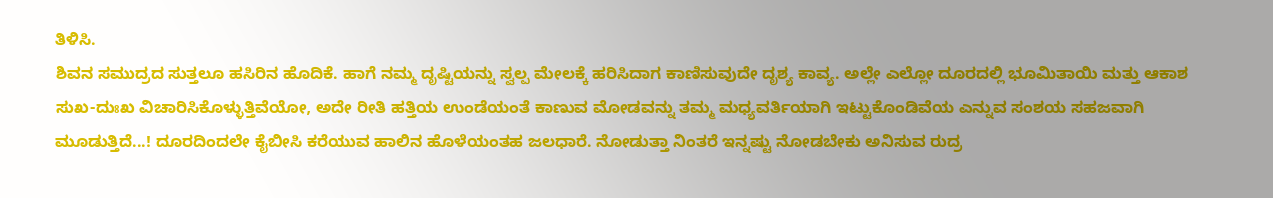ತಿಳಿಸಿ.
ಶಿವನ ಸಮುದ್ರದ ಸುತ್ತಲೂ ಹಸಿರಿನ ಹೊದಿಕೆ. ಹಾಗೆ ನಮ್ಮ ದೃಷ್ಟಿಯನ್ನು ಸ್ವಲ್ಪ ಮೇಲಕ್ಕೆ ಹರಿಸಿದಾಗ ಕಾಣಿಸುವುದೇ ದೃಶ್ಯ ಕಾವ್ಯ. ಅಲ್ಲೇ ಎಲ್ಲೋ ದೂರದಲ್ಲಿ ಭೂಮಿತಾಯಿ ಮತ್ತು ಆಕಾಶ ಸುಖ-ದುಃಖ ವಿಚಾರಿಸಿಕೊಳ್ಳುತ್ತಿವೆಯೋ, ಅದೇ ರೀತಿ ಹತ್ತಿಯ ಉಂಡೆಯಂತೆ ಕಾಣುವ ಮೋಡವನ್ನು ತಮ್ಮ ಮಧ್ಯವರ್ತಿಯಾಗಿ ಇಟ್ಟುಕೊಂಡಿವೆಯ ಎನ್ನುವ ಸಂಶಯ ಸಹಜವಾಗಿ ಮೂಡುತ್ತಿದೆ...! ದೂರದಿಂದಲೇ ಕೈಬೀಸಿ ಕರೆಯುವ ಹಾಲಿನ ಹೊಳೆಯಂತಹ ಜಲಧಾರೆ. ನೋಡುತ್ತಾ ನಿಂತರೆ ಇನ್ನಷ್ಟು ನೋಡಬೇಕು ಅನಿಸುವ ರುದ್ರ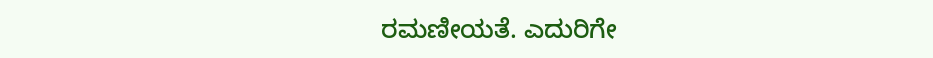ರಮಣೀಯತೆ. ಎದುರಿಗೇ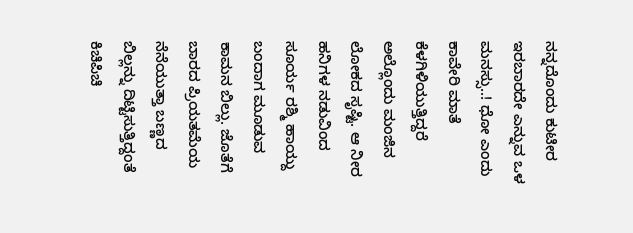ನನ್ನದೊಂದು ಕುಟೀರ ಇರಬಾರದೇ ಎನ್ನುವ ಒಳ ಮನಸ್ಸು..! ಧೋ ಎಂದು ಕಾವೇರಿ ಮಾತೆ ಕೆಳಗಿಳಿಯುತ್ತಿದ್ದರೆ ಅಲ್ಲೊಂದು ಮಂಜಿನ ಲೋಕದ ಸೃಷ್ಟಿ. ಆ ನೀರ ಹನಿಗಳ ನಡುವಿಂದ ಸೂರ್ಯ ರಶ್ಮಿ ಹಾಯ್ದು ಬಂದಾಗ ಮೂಡುವ ಕಾಮನ ಬಿಲ್ಲು. ಜೊತೆಗೆ ಬಾರದ ಪ್ರಿಯತಮೆಯ ನೆನೆಯುತ್ತಾ ಬಣ್ಣದ ಬಿಲ್ಲನ್ನು ದಿಟ್ಟಿಸುತ್ತಿದ್ದಂತೆ ಕಿಚಿಪಿಚಿ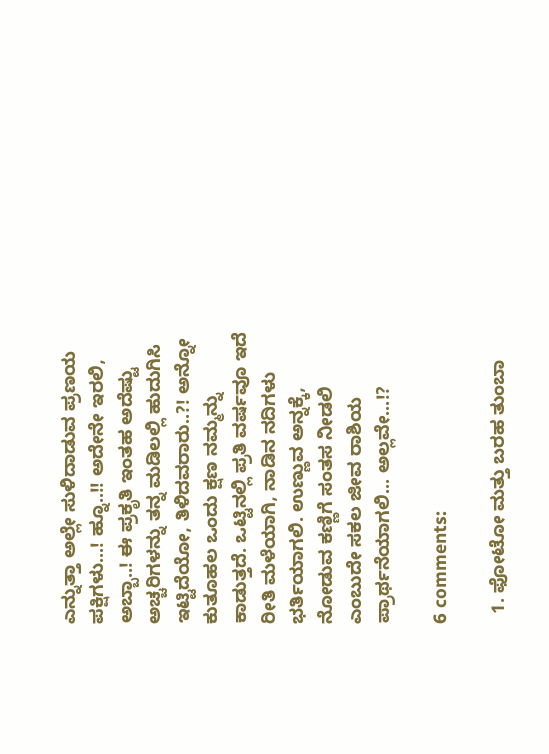ಎನ್ನುತ್ತಾ ಅಲ್ಲೇ ಸುಳಿದಾಡುವ ಪ್ರಣಯ ಪಕ್ಷಿಗಳು...! ಹ್ನೂ..!! ಅದೇನೇ ಇರಲಿ, ಅಬ್ಬಾ..! ಈ ಪ್ರಕೃತಿ ಇಂತಹ ಅದೆಷ್ಟು ಅಚ್ಚರಿಗಳನ್ನು ತನ್ನ ಮಡಿಲಲ್ಲಿ ಹುದುಗಿಸಿ ಇಟ್ಟಿದೆಯೋ, ತಿಳಿದವರಾರು..?! ಅನ್ನೋ ಕುತೂಹಲ ಒಂದು ಕ್ಷಣ ನಮ್ಮನ್ನು ಕಾಡುತ್ತದೆ. ಒಟ್ಟಿನಲ್ಲಿ ಪ್ರತಿ ವರ್ಷವೂ ಇದೆ ರೀತಿ ಮಳೆಯಾಗಿ, ನಾಡಿನ ನದಿಗಳು ಭರ್ತಿಯಾಗಲಿ. ಉಣ್ಣುವ ಅನ್ನಕ್ಕೆ, ನೋಡುವ ಕಣ್ಣಿಗೆ ಸಂತಸ ನೀಡಲಿ ಎಂಬುದೇ ಸಕಲ ಜೀವ ರಾಶಿಯ ಪ್ರಾರ್ಥನೆಯಾಗಲಿ... ಅಲ್ಲವೇ...!?

6 comments:

  1. ಫೋಟೋ ಮತ್ತು ಬರಹ ತುಂಬಾ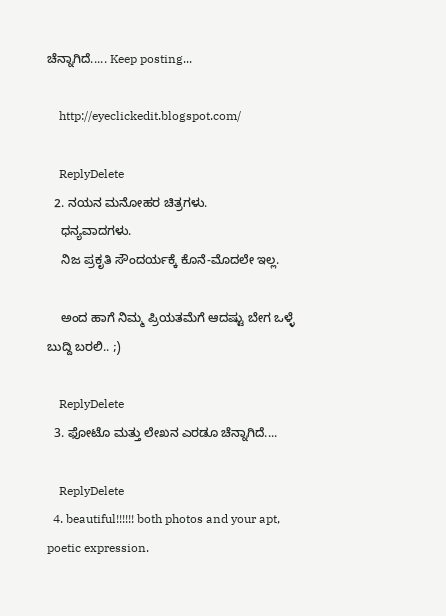ಚೆನ್ನಾಗಿದೆ..... Keep posting...

    http://eyeclickedit.blogspot.com/

    ReplyDelete
  2. ನಯನ ಮನೋಹರ ಚಿತ್ರಗಳು.
    ಧನ್ಯವಾದಗಳು.
    ನಿಜ ಪ್ರಕೃತಿ ಸೌಂದರ್ಯಕ್ಕೆ ಕೊನೆ-ಮೊದಲೇ ಇಲ್ಲ.

    ಅಂದ ಹಾಗೆ ನಿಮ್ಮ ಪ್ರಿಯತಮೆಗೆ ಆದಷ್ಟು ಬೇಗ ಒಳ್ಳೆ ಬುದ್ದಿ ಬರಲಿ.. ;)

    ReplyDelete
  3. ಫೋಟೊ ಮತ್ತು ಲೇಖನ ಎರಡೂ ಚೆನ್ನಾಗಿದೆ....

    ReplyDelete
  4. beautiful!!!!!! both photos and your apt, poetic expression.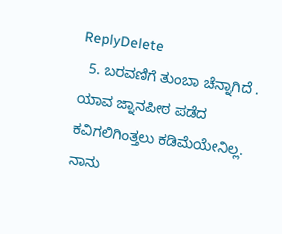ReplyDelete
  5. ಬರವಣಿಗೆ ತುಂಬಾ ಚೆನ್ನಾಗಿದೆ . ಯಾವ ಜ್ನಾನಪೀಠ ಪಡೆದ ಕವಿಗಲಿಗಿಂತ್ತಲು ಕಡಿಮೆಯೇನಿಲ್ಲ. ನಾನು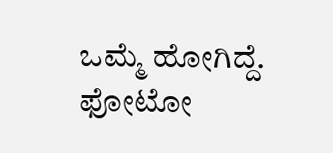ಒಮ್ಮೆ ಹೋಗಿದ್ದೆ. ಫೋಟೋ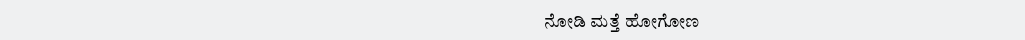ನೋಡಿ ಮತ್ತೆ ಹೋಗೋಣ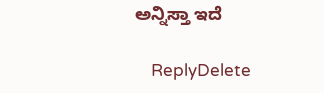ಅನ್ನಿಸ್ತಾ ಇದೆ

    ReplyDelete